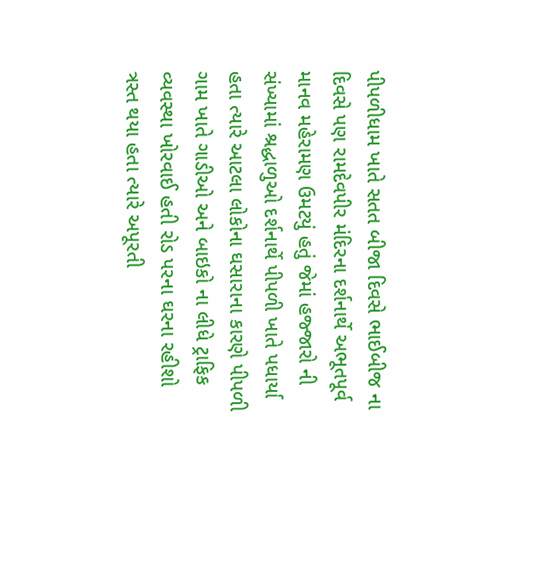પીપળીધામ ખાતે સતત બીજા દિવસે ભાઈબીજ ના દિવસે પણ રામદેવપીર મંદિરના દર્શનાર્થે અભૂતપૂર્વ માનવ મહેરામણ ઉમટયું હતું જેમાં હજ્જારો ની સંખ્યામાં શ્રદ્ધાળુઓ દર્શનાર્થે પીપળી ખાતે પધાર્યા હતા ત્યારે આટલા લોકોના ઘસારાના કારણે પીપળી ગામ ખાતે ગાડીઓ અને બાઇકો ના લીધે ટ્રાફિક વ્યવસ્થા ખોરવાઈ હતી રોડ પરના ઘરના રહીશો ત્રસ્ત થયા હતા ત્યારે અપૂરતી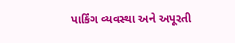પાર્કિંગ વ્યવસ્થા અને અપૂરતી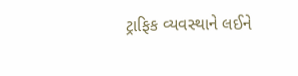ટ્રાફિક વ્યવસ્થાને લઈને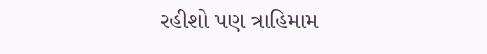રહીશો પણ ત્રાહિમામ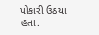પોકારી ઉઠયા હતા.